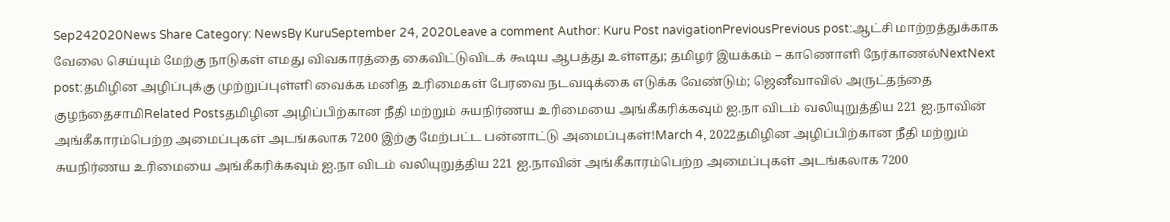Sep242020News Share Category: NewsBy KuruSeptember 24, 2020Leave a comment Author: Kuru Post navigationPreviousPrevious post:ஆட்சி மாற்றத்துக்காக வேலை செய்யும் மேற்கு நாடுகள் எமது விவகாரத்தை கைவிட்டுவிடக் கூடிய ஆபத்து உள்ளது; தமிழர் இயக்கம் – காணொளி நேர்காணல்NextNext post:தமிழின அழிப்புக்கு முற்றுப்புள்ளி வைக்க மனித உரிமைகள் பேரவை நடவடிக்கை எடுக்க வேண்டும்; ஜெனீவாவில் அருட்தந்தை குழந்தைசாமிRelated Postsதமிழின அழிப்பிற்கான நீதி மற்றும் சுயநிர்ணய உரிமையை அங்கீகரிக்கவும் ஐ.நா விடம் வலியுறுத்திய 221 ஐ.நாவின் அங்கீகாரம்பெற்ற அமைப்புகள் அடங்கலாக 7200 இற்கு மேற்பட்ட பன்னாட்டு அமைப்புகள்!March 4, 2022தமிழின அழிப்பிற்கான நீதி மற்றும் சுயநிர்ணய உரிமையை அங்கீகரிக்கவும் ஐ.நா விடம் வலியுறுத்திய 221 ஐ.நாவின் அங்கீகாரம்பெற்ற அமைப்புகள் அடங்கலாக 7200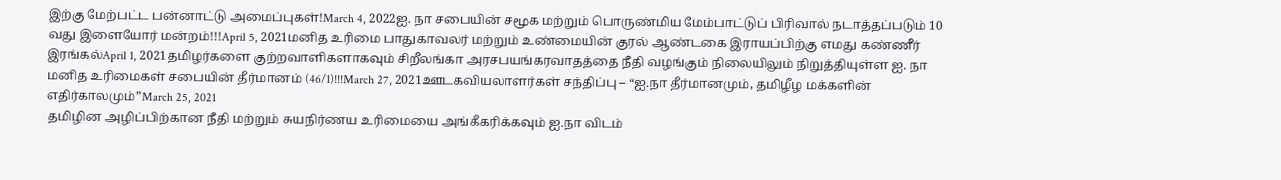இற்கு மேற்பட்ட பன்னாட்டு அமைப்புகள்!March 4, 2022ஐ. நா சபையின் சமூக மற்றும் பொருண்மிய மேம்பாட்டுப் பிரிவால் நடாத்தப்படும் 10 வது இளையோர் மன்றம்!!!April 5, 2021மனித உரிமை பாதுகாவலர் மற்றும் உண்மையின் குரல் ஆண்டகை இராயப்பிற்கு எமது கண்ணீர் இரங்கல்April 1, 2021தமிழர்களை குற்றவாளிகளாகவும் சிறீலங்கா அரசபயங்கரவாதத்தை நீதி வழங்கும் நிலையிலும் நிறுத்தியுள்ள ஐ. நா மனித உரிமைகள் சபையின் தீர்மானம் (46/1)!!!March 27, 2021ஊடகவியலாளர்கள் சந்திப்பு – “ஐ.நா தீர்மானமும், தமிழீழ மக்களின் எதிர்காலமும்”March 25, 2021
தமிழின அழிப்பிற்கான நீதி மற்றும் சுயநிர்ணய உரிமையை அங்கீகரிக்கவும் ஐ.நா விடம்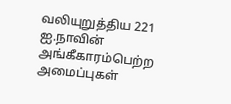வலியுறுத்திய 221 ஐ.நாவின் அங்கீகாரம்பெற்ற அமைப்புகள்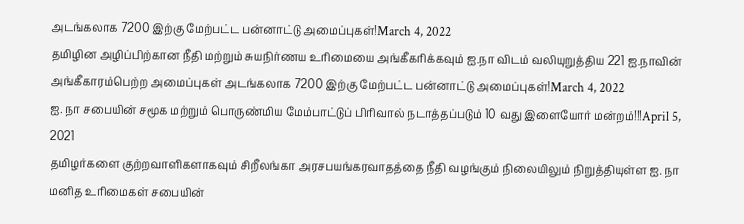அடங்கலாக 7200 இற்கு மேற்பட்ட பன்னாட்டு அமைப்புகள்!March 4, 2022
தமிழின அழிப்பிற்கான நீதி மற்றும் சுயநிர்ணய உரிமையை அங்கீகரிக்கவும் ஐ.நா விடம் வலியுறுத்திய 221 ஐ.நாவின் அங்கீகாரம்பெற்ற அமைப்புகள் அடங்கலாக 7200 இற்கு மேற்பட்ட பன்னாட்டு அமைப்புகள்!March 4, 2022
ஐ. நா சபையின் சமூக மற்றும் பொருண்மிய மேம்பாட்டுப் பிரிவால் நடாத்தப்படும் 10 வது இளையோர் மன்றம்!!!April 5, 2021
தமிழர்களை குற்றவாளிகளாகவும் சிறீலங்கா அரசபயங்கரவாதத்தை நீதி வழங்கும் நிலையிலும் நிறுத்தியுள்ள ஐ. நா மனித உரிமைகள் சபையின்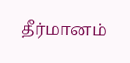தீர்மானம்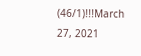(46/1)!!!March 27, 2021